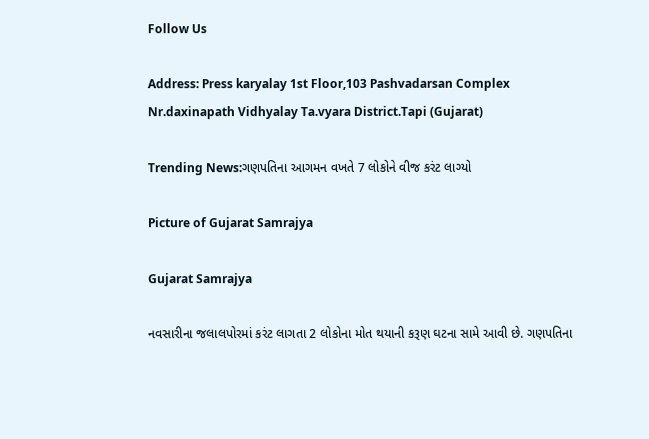Follow Us

Address: Press karyalay 1st Floor,103 Pashvadarsan Complex Nr.daxinapath Vidhyalay Ta.vyara District.Tapi (Gujarat)

Trending News:ગણપતિના આગમન વખતે 7 લોકોને વીજ કરંટ લાગ્યો

Picture of Gujarat Samrajya

Gujarat Samrajya

નવસારીના જલાલપોરમાં કરંટ લાગતા 2 લોકોના મોત થયાની કરૂણ ઘટના સામે આવી છે. ગણપતિના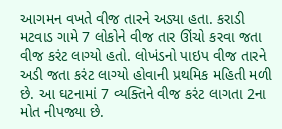આગમન વખતે વીજ તારને અડ્યા હતા. કરાડી મટવાડ ગામે 7 લોકોને વીજ તાર ઊંચો કરવા જતા વીજ કરંટ લાગ્યો હતો. લોખંડનો પાઇપ વીજ તારને અડી જતા કરંટ લાગ્યો હોવાની પ્રથમિક મહિતી મળી છે. આ ઘટનામાં 7 વ્યક્તિને વીજ કરંટ લાગતા 2ના મોત નીપજ્યા છે.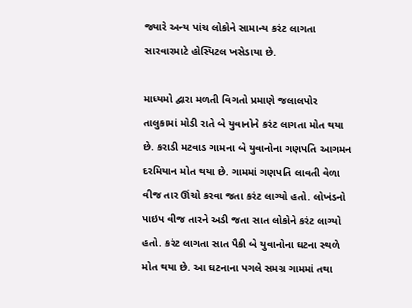જ્યારે અન્ય પાંચ લોકોને સામાન્ય કરંટ લાગતા સારવારમાટે હોસ્પિટલ ખસેડાયા છે.

માધ્યમો દ્વારા મળતી વિગતો પ્રમાણે જલાલપોર તાલુકામાં મોડી રાતે બે યુવાનોને કરંટ લાગતા મોત થયા છે. કરાડી મટવાડ ગામના બે યુવાનોના ગણપતિ આગમન દરમિયાન મોત થયા છે. ગામમાં ગણપતિ લાવતી વેળા વીજ તાર ઊંચો કરવા જતા કરંટ લાગ્યો હતો. લોખંડનો પાઇપ વીજ તારને અડી જતા સાત લોકોને કરંટ લાગ્યો હતો. કરંટ લાગતા સાત પૈકી બે યુવાનોના ઘટના સ્થળે મોત થયા છે. આ ઘટનાના પગલે સમગ્ર ગામમાં તથા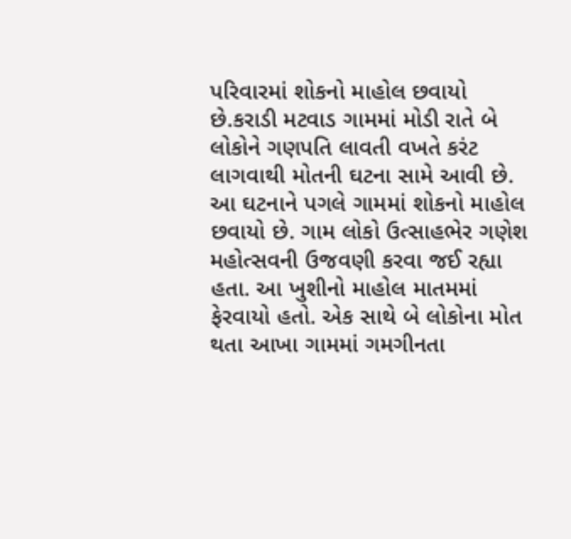પરિવારમાં શોકનો માહોલ છવાયો છે.કરાડી મટવાડ ગામમાં મોડી રાતે બે લોકોને ગણપતિ લાવતી વખતે કરંટ લાગવાથી મોતની ઘટના સામે આવી છે. આ ઘટનાને પગલે ગામમાં શોકનો માહોલ છવાયો છે. ગામ લોકો ઉત્સાહભેર ગણેશ મહોત્સવની ઉજવણી કરવા જઈ રહ્યા હતા. આ ખુશીનો માહોલ માતમમાં ફેરવાયો હતો. એક સાથે બે લોકોના મોત થતા આખા ગામમાં ગમગીનતા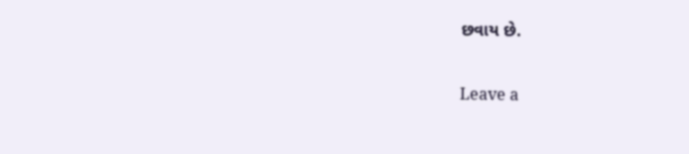છવાય છે.

Leave a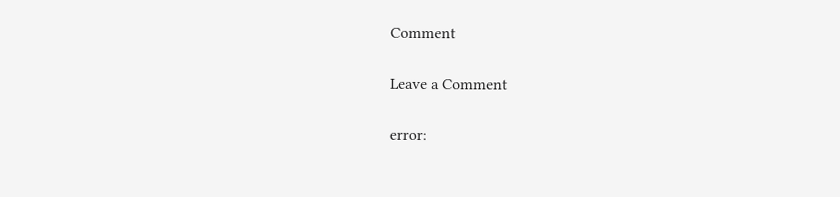Comment

Leave a Comment

error: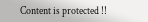Content is protected !!